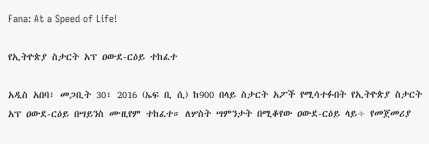Fana: At a Speed of Life!

የኢትዮጵያ ስታርት አፕ ዐውደ-ርዕይ ተከፈተ

አዲስ አበባ፣ መጋቢት 30፣ 2016 (ኤፍ ቢ ሲ) ከ900 በላይ ስታርት አፖች የሚሳተፉበት የኢትዮጵያ ስታርት አፕ ዐውደ-ርዕይ በሣይንስ ሙዚየም ተከፈተ። ለሦስት ሣምንታት በሚቆየው ዐውደ-ርዕይ ላይ÷ የመጀመሪያ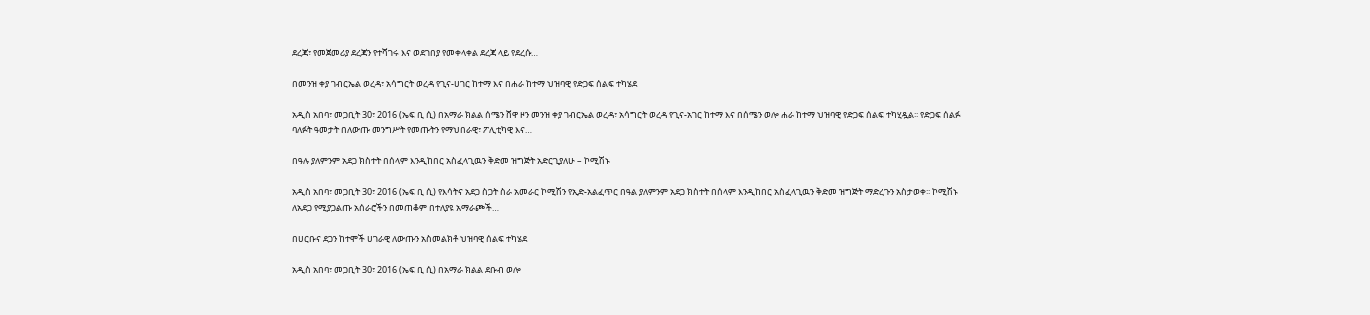ደረጃ፣ የመጀመሪያ ደረጃን የተሻገሩ እና ወደገበያ የመቀላቀል ደረጃ ላይ የደረሱ…

በመንዝ ቀያ ገብርኤል ወረዳ፣ አሳግርት ወረዳ የጊና-ሀገር ከተማ እና በሐራ ከተማ ህዝባዊ የድጋፍ ሰልፍ ተካሄደ

አዲስ አበባ፣ መጋቢት 30፣ 2016 (ኤፍ ቢ ሲ) በአማራ ክልል ሰሜን ሸዋ ዞን መንዝ ቀያ ገብርኤል ወረዳ፣ አሳግርት ወረዳ የጊና-አገር ከተማ እና በሰሜን ወሎ ሐራ ከተማ ህዝባዊ የድጋፍ ሰልፍ ተካሂዷል፡፡ የድጋፍ ሰልፉ ባለፉት ዓመታት በለውጡ መንግሥት የመጡትን የማህበራዊ፣ ፖሊቲካዊ እና…

በዓሉ ያለምንም አደጋ ክስተት በሰላም እንዲከበር አስፈላጊዉን ቅድመ ዝግጅት አድርጊያለሁ – ኮሚሽኑ

አዲስ አበባ፣ መጋቢት 30፣ 2016 (ኤፍ ቢ ሲ) የእሳትና አደጋ ስጋት ስራ አመራር ኮሚሽን የኢድ-አልፈጥር በዓል ያለምንም አደጋ ክስተት በሰላም እንዲከበር አስፈላጊዉን ቅድመ ዝግጅት ማድረጉን አስታወቀ፡፡ ኮሚሽኑ ለአደጋ የሚያጋልጡ አሰራሮችን በመጠቆም በተለያዩ አማራጮች…

በሀርቡና ደጋን ከተሞች ሀገራዊ ለውጡን አስመልክቶ ህዝባዊ ሰልፍ ተካሄደ

አዲስ አበባ፣ መጋቢት 30፣ 2016 (ኤፍ ቢ ሲ) በአማራ ክልል ደቡብ ወሎ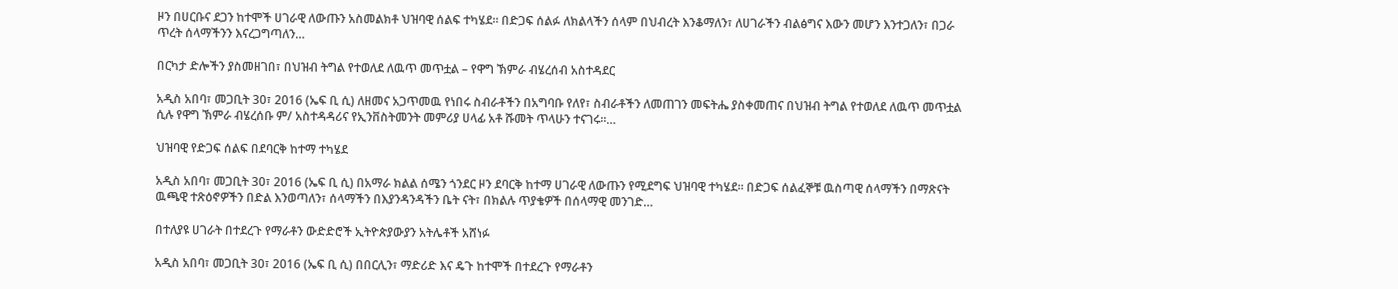ዞን በሀርቡና ደጋን ከተሞች ሀገራዊ ለውጡን አስመልክቶ ህዝባዊ ሰልፍ ተካሄደ። በድጋፍ ሰልፉ ለክልላችን ሰላም በህብረት እንቆማለን፣ ለሀገራችን ብልፅግና እውን መሆን እንተጋለን፣ በጋራ ጥረት ሰላማችንን እናረጋግጣለን…

በርካታ ድሎችን ያስመዘገበ፣ በህዝብ ትግል የተወለደ ለዉጥ መጥቷል – የዋግ ኽምራ ብሄረሰብ አስተዳደር

አዲስ አበባ፣ መጋቢት 30፣ 2016 (ኤፍ ቢ ሲ) ለዘመና አጋጥመዉ የነበሩ ስብራቶችን በአግባቡ የለየ፣ ስብራቶችን ለመጠገን መፍትሔ ያስቀመጠና በህዝብ ትግል የተወለደ ለዉጥ መጥቷል ሲሉ የዋግ ኽምራ ብሄረሰቡ ም/ አስተዳዳሪና የኢንቨስትመንት መምሪያ ሀላፊ አቶ ሹመት ጥላሁን ተናገሩ፡፡…

ህዝባዊ የድጋፍ ሰልፍ በደባርቅ ከተማ ተካሄደ

አዲስ አበባ፣ መጋቢት 30፣ 2016 (ኤፍ ቢ ሲ) በአማራ ክልል ሰሜን ጎንደር ዞን ደባርቅ ከተማ ሀገራዊ ለውጡን የሚደግፍ ህዝባዊ ተካሄደ። በድጋፍ ሰልፈኞቹ ዉስጣዊ ሰላማችን በማጽናት ዉጫዊ ተጽዕኖዎችን በድል እንወጣለን፣ ሰላማችን በእያንዳንዳችን ቤት ናት፣ በክልሉ ጥያቄዎች በሰላማዊ መንገድ…

በተለያዩ ሀገራት በተደረጉ የማራቶን ውድድሮች ኢትዮጵያውያን አትሌቶች አሸነፉ

አዲስ አበባ፣ መጋቢት 30፣ 2016 (ኤፍ ቢ ሲ) በበርሊን፣ ማድሪድ እና ዴጉ ከተሞች በተደረጉ የማራቶን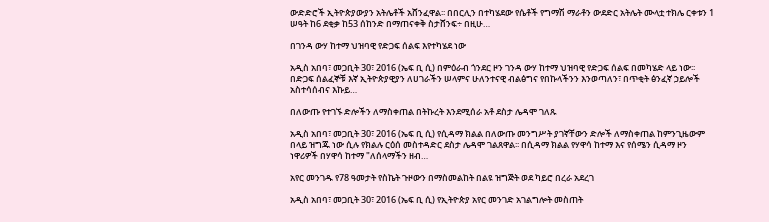ውድድሮች ኢትዮጵያውያን አትሌቶች አሸንፈዋል፡፡ በበርሊን በተካሄደው የሴቶች የግማሽ ማራቶን ውደድር አትሌት ሙላቷ ተክሌ ርቀቱን 1 ሠዓት ከ6 ደቂቃ ከ53 ሰከንድ በማጠናቀቅ ስታሸንፍ÷ በዚሁ…

በገንዳ ውሃ ከተማ ህዝባዊ የድጋፍ ሰልፍ እየተካሄደ ነው

አዲስ አበባ፣ መጋቢት 30፣ 2016 (ኤፍ ቢ ሲ) በምዕራብ ጎንደር ዞን ገንዳ ውሃ ከተማ ህዝባዊ የድጋፍ ሰልፍ በመካሄድ ላይ ነው፡፡ በድጋፍ ሰልፈኞቹ እኛ ኢትዮጵያዊያን ለሀገራችን ሠላምና ሁለንተናዊ ብልፅግና የበኩላችንን እንወጣለን፣ በጥቂት ፅንፈኛ ኃይሎች አስተሳሰብና እኩይ…

በለውጡ የተገኙ ድሎችን ለማስቀጠል በትኩረት እንደሚሰራ አቶ ደስታ ሌዳሞ ገለጹ

አዲስ አበባ፣ መጋቢት 30፣ 2016 (ኤፍ ቢ ሲ) የሲዳማ ክልል በለውጡ መንግሥት ያገኛቸውን ድሎች ለማስቀጠል ከምንጊዜውም በላይ ዝግጁ ነው ሲሉ የክልሉ ርዕሰ መስተዳድር ደስታ ሌዳሞ ገልጸዋል፡፡ በሲዳማ ክልል የሃዋሳ ከተማ እና የሰሜን ሲዳማ ዞን ነዋሪዎች በሃዋሳ ከተማ "ለሰላማችን ዘብ…

አየር መንገዱ የ78 ዓመታት የስኬት ጉዞውን በማስመልከት በልዩ ዝግጅት ወደ ካይሮ በረራ አደረገ

አዲስ አበባ፣ መጋቢት 30፣ 2016 (ኤፍ ቢ ሲ) የኢትዮጵያ አየር መንገድ አገልግሎት መስጠት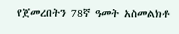የጀመረበትን 78ኛ ዓመት አስመልክቶ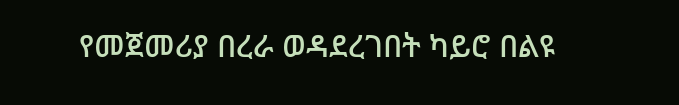የመጀመሪያ በረራ ወዳደረገበት ካይሮ በልዩ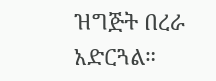ዝግጅት በረራ አድርጓል።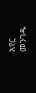አየር መንገዱ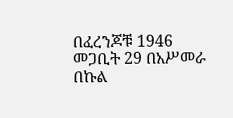በፈረንጆቹ 1946 መጋቢት 29 በአሥመራ በኩል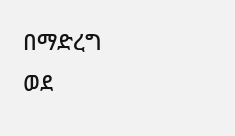በማድረግ ወደ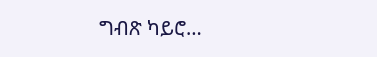ግብጽ ካይሮ…